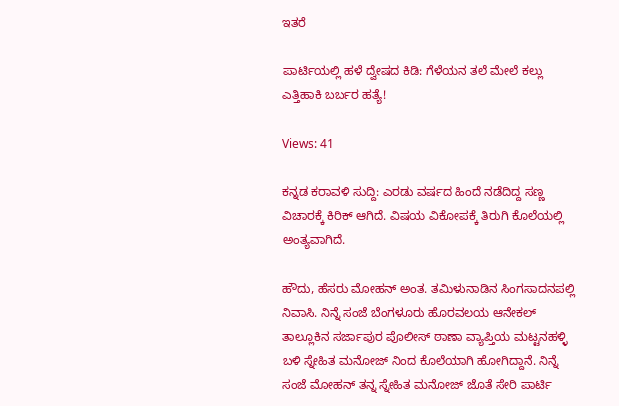ಇತರೆ

ಪಾರ್ಟಿಯಲ್ಲಿ ಹಳೆ ದ್ವೇಷದ ಕಿಡಿ: ಗೆಳೆಯನ ತಲೆ ಮೇಲೆ ಕಲ್ಲು ಎತ್ತಿಹಾಕಿ ಬರ್ಬರ ಹತ್ಯೆ!

Views: 41

ಕನ್ನಡ ಕರಾವಳಿ ಸುದ್ದಿ: ಎರಡು ವರ್ಷದ ಹಿಂದೆ ನಡೆದಿದ್ದ ಸಣ್ಣ ವಿಚಾರಕ್ಕೆ ಕಿರಿಕ್ ಆಗಿದೆ. ವಿಷಯ ವಿಕೋಪಕ್ಕೆ ತಿರುಗಿ ಕೊಲೆಯಲ್ಲಿ ಅಂತ್ಯವಾಗಿದೆ.

ಹೌದು, ಹೆಸರು ಮೋಹನ್ ಅಂತ. ತಮಿಳುನಾಡಿನ ಸಿಂಗಸಾದನಪಲ್ಲಿ ನಿವಾಸಿ. ನಿನ್ನೆ ಸಂಜೆ ಬೆಂಗಳೂರು ಹೊರವಲಯ ಆನೇಕಲ್ ತಾಲ್ಲೂಕಿನ ಸರ್ಜಾಪುರ ಪೊಲೀಸ್ ಠಾಣಾ ವ್ಯಾಪ್ತಿಯ ಮಟ್ಟನಹಳ್ಳಿ ಬಳಿ ಸ್ನೇಹಿತ ಮನೋಜ್ ನಿಂದ ಕೊಲೆಯಾಗಿ ಹೋಗಿದ್ದಾನೆ. ನಿನ್ನೆ ಸಂಜೆ ಮೋಹನ್ ತನ್ನ ಸ್ನೇಹಿತ ಮನೋಜ್ ಜೊತೆ ಸೇರಿ ಪಾರ್ಟಿ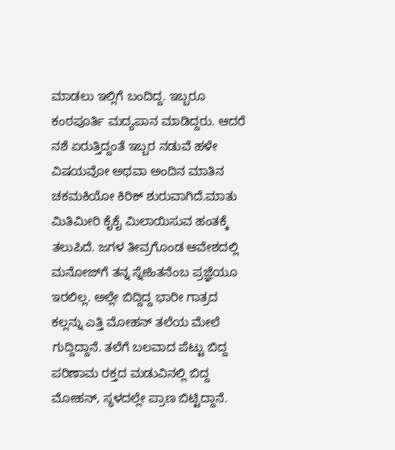ಮಾಡಲು ಇಲ್ಲಿಗೆ ಬಂದಿದ್ದ. ಇಬ್ಬರೂ ಕಂಠಪೂರ್ತಿ ಮದ್ಯಪಾನ ಮಾಡಿದ್ದರು. ಆದರೆ ನಶೆ ಏರುತ್ತಿದ್ದಂತೆ ಇಬ್ಬರ ನಡುವೆ ಹಳೇ ವಿಷಯವೋ ಅಥವಾ ಅಂದಿನ ಮಾತಿನ ಚಕಮಕಿಯೋ ಕಿರಿಕ್ ಶುರುವಾಗಿದೆ.ಮಾತು ಮಿತಿಮೀರಿ ಕೈಕೈ ಮಿಲಾಯಿಸುವ ಹಂತಕ್ಕೆ ತಲುಪಿದೆ. ಜಗಳ ತೀವ್ರಗೊಂಡ ಆವೇಶದಲ್ಲಿ ಮನೋಜ್‌ಗೆ ತನ್ನ ಸ್ನೇಹಿತನೆಂಬ ಪ್ರಜ್ಞೆಯೂ ಇರಲಿಲ್ಲ. ಅಲ್ಲೇ ಬಿದ್ದಿದ್ದ ಭಾರೀ ಗಾತ್ರದ ಕಲ್ಲನ್ನು ಎತ್ತಿ ಮೋಹನ್ ತಲೆಯ ಮೇಲೆ ಗುದ್ದಿದ್ದಾನೆ. ತಲೆಗೆ ಬಲವಾದ ಪೆಟ್ಟು ಬಿದ್ದ ಪರಿಣಾಮ ರಕ್ತದ ಮಡುವಿನಲ್ಲಿ ಬಿದ್ದ ಮೋಹನ್, ಸ್ಥಳದಲ್ಲೇ ಪ್ರಾಣ ಬಿಟ್ಟಿದ್ದಾನೆ.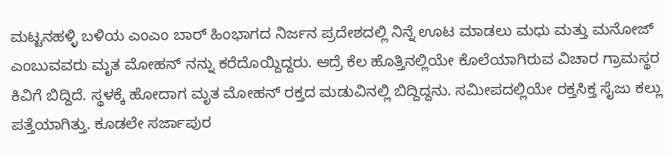ಮಟ್ಟನಹಳ್ಳಿ ಬಳಿಯ ಎಂಎಂ ಬಾರ್ ಹಿಂಭಾಗದ ನಿರ್ಜನ ಪ್ರದೇಶದಲ್ಲಿ ನಿನ್ನೆ ಊಟ ಮಾಡಲು ಮಧು ಮತ್ತು ಮನೋಜ್ ಎಂಬುವವರು ಮೃತ ಮೋಹನ್ ನನ್ನು ಕರೆದೊಯ್ದಿದ್ದರು. ಆದ್ರೆ ಕೆಲ ಹೊತ್ತಿನಲ್ಲಿಯೇ ಕೊಲೆಯಾಗಿರುವ ವಿಚಾರ ಗ್ರಾಮಸ್ಥರ ಕಿವಿಗೆ ಬಿದ್ದಿದೆ. ಸ್ಥಳಕ್ಕೆ ಹೋದಾಗ ಮೃತ ಮೋಹನ್ ರಕ್ತದ ಮಡುವಿನಲ್ಲಿ ಬಿದ್ದಿದ್ದನು. ಸಮೀಪದಲ್ಲಿಯೇ ರಕ್ತಸಿಕ್ತ ಸೈಜು ಕಲ್ಲು ಪತ್ತೆಯಾಗಿತ್ತು. ಕೂಡಲೇ ಸರ್ಜಾಪುರ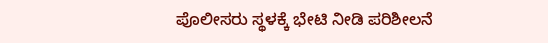ಪೊಲೀಸರು ಸ್ಥಳಕ್ಕೆ ಭೇಟಿ ನೀಡಿ ಪರಿಶೀಲನೆ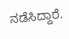ನಡೆಸಿದ್ದಾರೆ.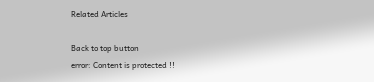Related Articles

Back to top button
error: Content is protected !!